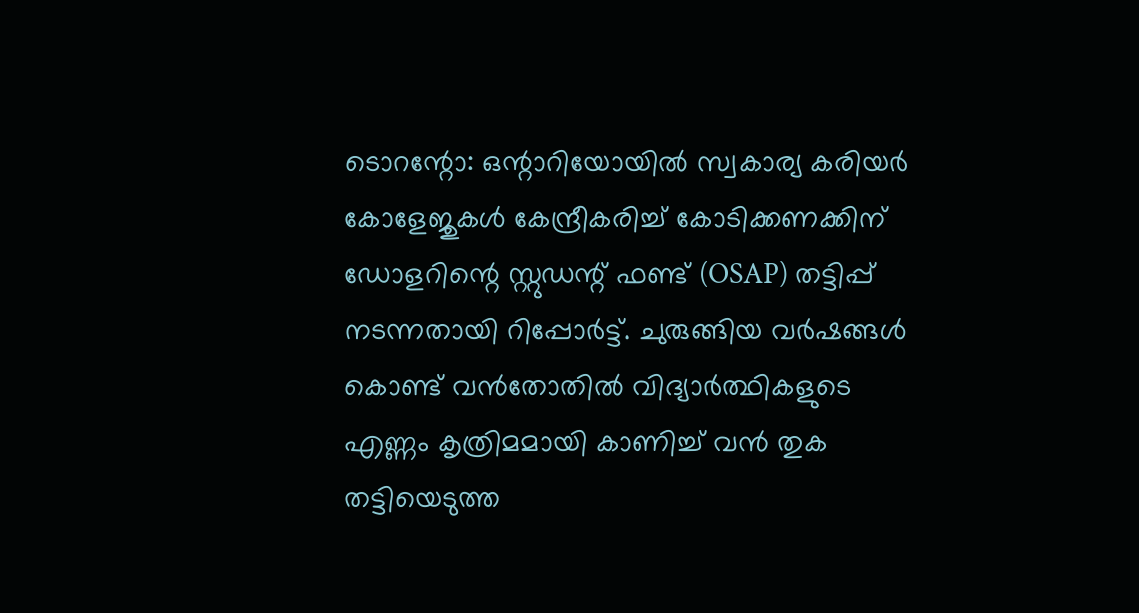ടൊറന്റോ: ഒന്റാറിയോയിൽ സ്വകാര്യ കരിയർ കോളേജുകൾ കേന്ദ്രീകരിച്ച് കോടിക്കണക്കിന് ഡോളറിന്റെ സ്റ്റുഡന്റ് ഫണ്ട് (OSAP) തട്ടിപ്പ് നടന്നതായി റിപ്പോർട്ട്. ചുരുങ്ങിയ വർഷങ്ങൾ കൊണ്ട് വൻതോതിൽ വിദ്യാർത്ഥികളുടെ എണ്ണം കൃത്രിമമായി കാണിച്ച് വൻ തുക തട്ടിയെടുത്ത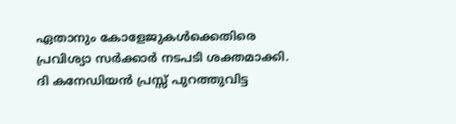ഏതാനും കോളേജുകൾക്കെതിരെ പ്രവിശ്യാ സർക്കാർ നടപടി ശക്തമാക്കി. ദി കനേഡിയൻ പ്രസ്സ് പുറത്തുവിട്ട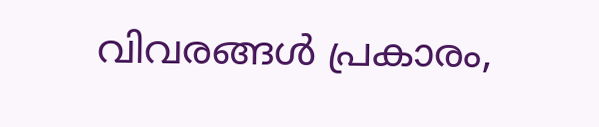വിവരങ്ങൾ പ്രകാരം,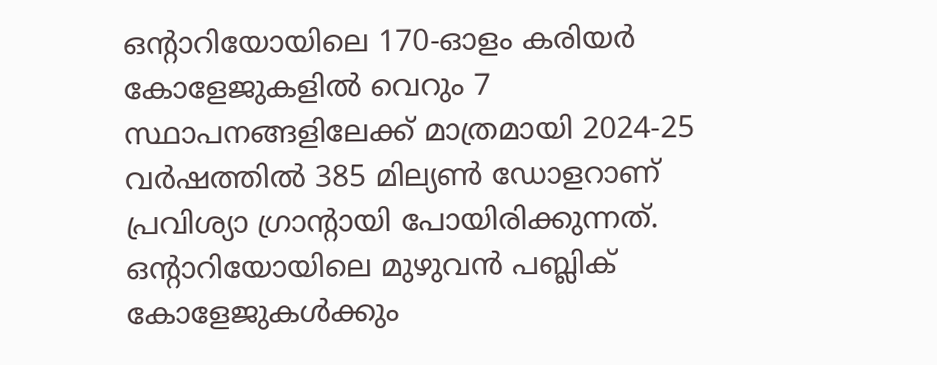ഒന്റാറിയോയിലെ 170-ഓളം കരിയർ കോളേജുകളിൽ വെറും 7 സ്ഥാപനങ്ങളിലേക്ക് മാത്രമായി 2024-25 വർഷത്തിൽ 385 മില്യൺ ഡോളറാണ് പ്രവിശ്യാ ഗ്രാന്റായി പോയിരിക്കുന്നത്.
ഒന്റാറിയോയിലെ മുഴുവൻ പബ്ലിക് കോളേജുകൾക്കും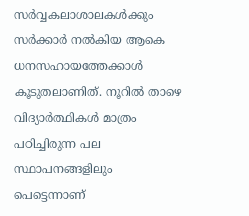സർവ്വകലാശാലകൾക്കും സർക്കാർ നൽകിയ ആകെ ധനസഹായത്തേക്കാൾ കൂടുതലാണിത്. നൂറിൽ താഴെ വിദ്യാർത്ഥികൾ മാത്രം പഠിച്ചിരുന്ന പല സ്ഥാപനങ്ങളിലും പെട്ടെന്നാണ്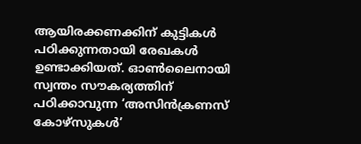ആയിരക്കണക്കിന് കുട്ടികൾ പഠിക്കുന്നതായി രേഖകൾ ഉണ്ടാക്കിയത്. ഓൺലൈനായി സ്വന്തം സൗകര്യത്തിന് പഠിക്കാവുന്ന ‘അസിൻക്രണസ് കോഴ്സുകൾ’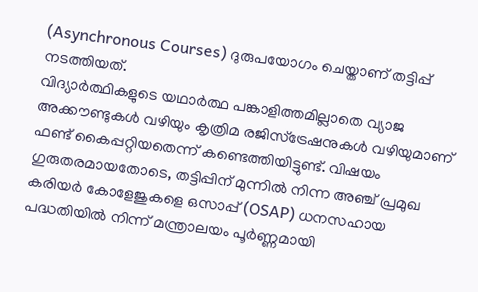(Asynchronous Courses) ദുരുപയോഗം ചെയ്താണ് തട്ടിപ്പ് നടത്തിയത്.
വിദ്യാർത്ഥികളുടെ യഥാർത്ഥ പങ്കാളിത്തമില്ലാതെ വ്യാജ അക്കൗണ്ടുകൾ വഴിയും കൃത്രിമ രജിസ്ട്രേഷനുകൾ വഴിയുമാണ് ഫണ്ട് കൈപ്പറ്റിയതെന്ന് കണ്ടെത്തിയിട്ടുണ്ട്. വിഷയം ഗുരുതരമായതോടെ, തട്ടിപ്പിന് മുന്നിൽ നിന്ന അഞ്ച് പ്രമുഖ കരിയർ കോളേജുകളെ ഒസാപ്പ് (OSAP) ധനസഹായ പദ്ധതിയിൽ നിന്ന് മന്ത്രാലയം പൂർണ്ണമായി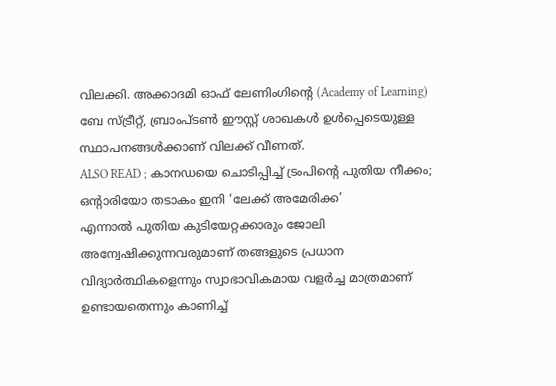വിലക്കി. അക്കാദമി ഓഫ് ലേണിംഗിന്റെ (Academy of Learning) ബേ സ്ട്രീറ്റ്, ബ്രാംപ്ടൺ ഈസ്റ്റ് ശാഖകൾ ഉൾപ്പെടെയുള്ള സ്ഥാപനങ്ങൾക്കാണ് വിലക്ക് വീണത്.
ALSO READ ; കാനഡയെ ചൊടിപ്പിച്ച് ട്രംപിന്റെ പുതിയ നീക്കം; ഒന്റാരിയോ തടാകം ഇനി ‘ലേക്ക് അമേരിക്ക’
എന്നാൽ പുതിയ കുടിയേറ്റക്കാരും ജോലി അന്വേഷിക്കുന്നവരുമാണ് തങ്ങളുടെ പ്രധാന വിദ്യാർത്ഥികളെന്നും സ്വാഭാവികമായ വളർച്ച മാത്രമാണ് ഉണ്ടായതെന്നും കാണിച്ച്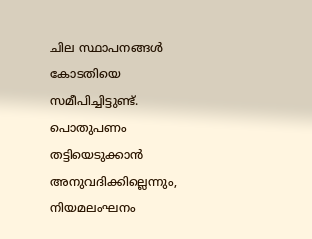ചില സ്ഥാപനങ്ങൾ കോടതിയെ സമീപിച്ചിട്ടുണ്ട്. പൊതുപണം തട്ടിയെടുക്കാൻ അനുവദിക്കില്ലെന്നും, നിയമലംഘനം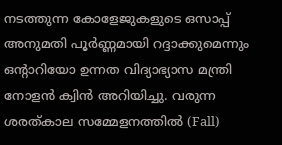നടത്തുന്ന കോളേജുകളുടെ ഒസാപ്പ് അനുമതി പൂർണ്ണമായി റദ്ദാക്കുമെന്നും ഒന്റാറിയോ ഉന്നത വിദ്യാഭ്യാസ മന്ത്രി നോളൻ ക്വിൻ അറിയിച്ചു. വരുന്ന ശരത്കാല സമ്മേളനത്തിൽ (Fall)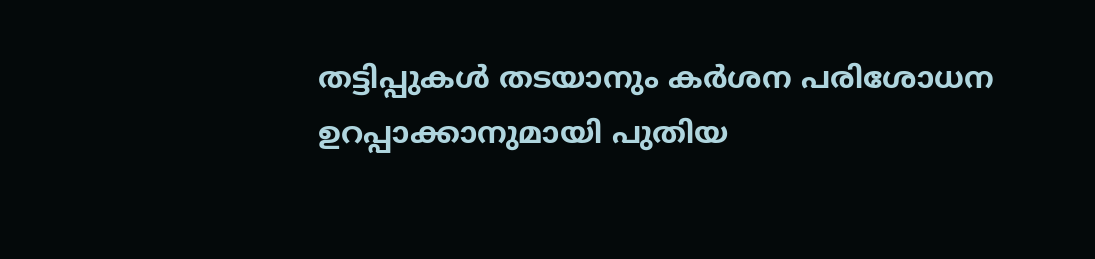തട്ടിപ്പുകൾ തടയാനും കർശന പരിശോധന ഉറപ്പാക്കാനുമായി പുതിയ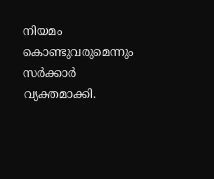നിയമം കൊണ്ടുവരുമെന്നും സർക്കാർ വ്യക്തമാക്കി.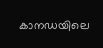കാനഡയിലെ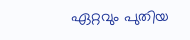ഏറ്റവും പുതിയ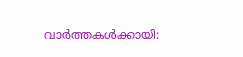വാർത്തകൾക്കായി: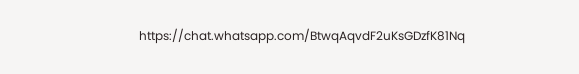https://chat.whatsapp.com/BtwqAqvdF2uKsGDzfK81Nq